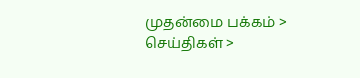முதன்மை பக்கம் > செய்திகள் >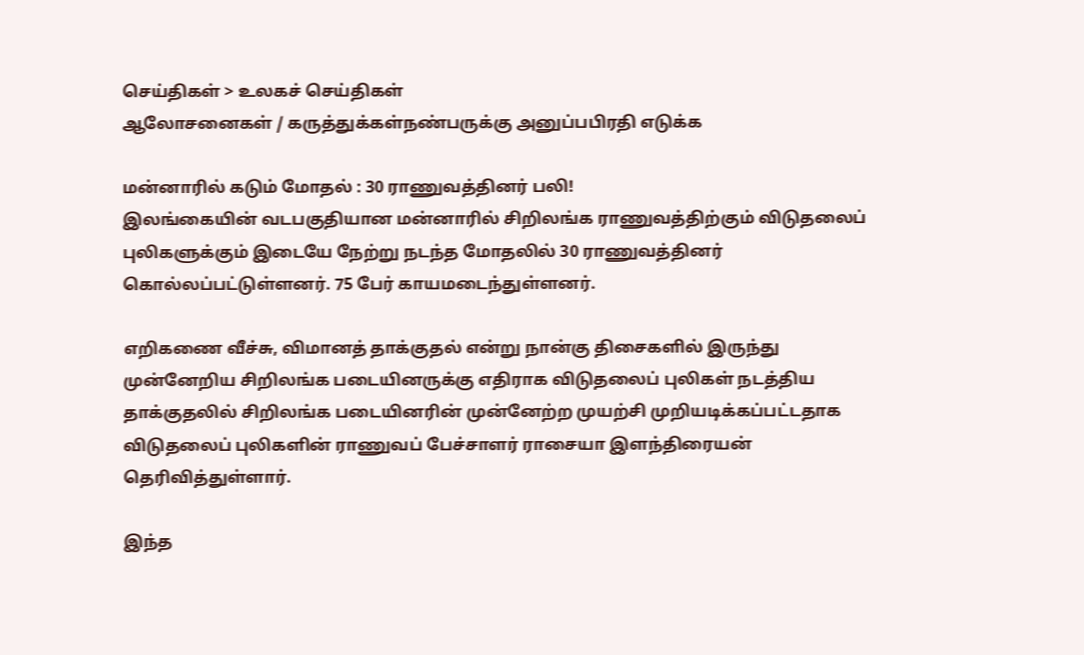செய்திகள் > உலகச் செய்திகள்
ஆலோசனைகள் / கருத்துக்கள்நண்பருக்கு அனுப்பபிரதி எடுக்க

மன்னாரில் கடும் மோதல் : 30 ராணுவத்தினர் பலி!
இலங்கையின் வடபகுதியான மன்னாரில் சிறிலங்க ராணுவத்திற்கும் விடுதலைப் புலிகளுக்கும் இடையே நேற்று நடந்த மோதலில் 30 ராணுவத்தினர் கொல்லப்பட்டுள்ளனர். 75 பேர் காயமடைந்துள்ளனர்.

எறிகணை வீச்சு, விமானத் தாக்குதல் என்று நான்கு திசைகளில் இருந்து முன்னேறிய சிறிலங்க படையினருக்கு எதிராக விடுதலைப் புலிகள் நடத்திய தாக்குதலில் சிறிலங்க படையினரின் முன்னேற்ற முயற்சி முறியடிக்கப்பட்டதாக விடுதலைப் புலிகளின் ராணுவப் பேச்சாளர் ராசையா இளந்திரையன் தெரிவித்துள்ளார்.

இந்த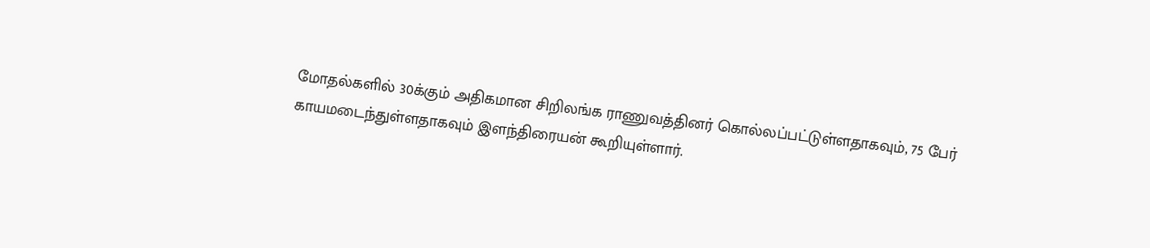மோதல்களில் 30க்கும் அதிகமான சிறிலங்க ராணுவத்தினர் கொல்லப்பட்டுள்ளதாகவும், 75 பேர் காயமடைந்துள்ளதாகவும் இளந்திரையன் கூறியுள்ளார்.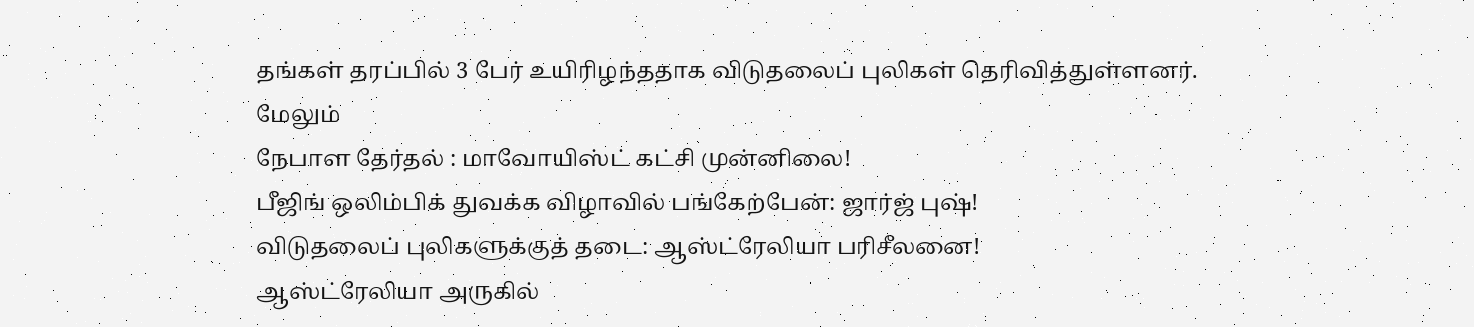தங்கள் தரப்பில் 3 பேர் உயிரிழந்ததாக விடுதலைப் புலிகள் தெரிவித்துள்ளனர்.
மேலும்
நேபாள தேர்தல் : மாவோயிஸ்ட் கட்சி முன்னிலை!
ப‌ீ‌ஜி‌ங் ஒ‌லி‌ம்‌பி‌க் துவ‌க்க‌ ‌விழா‌வி‌ல் ப‌ங்கே‌ற்பே‌ன்: ஜா‌ர்‌ஜ் பு‌ஷ்!
விடுதலை‌ப் பு‌லிகளு‌க்கு‌த் தடை: ஆ‌ஸ்‌ட்ரே‌லியா ப‌ரி‌சீலனை!
ஆ‌ஸ்‌ட்ரே‌லியா அரு‌கி‌ல்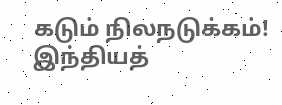கடு‌ம் ‌நிலநடு‌க்க‌ம்!
இ‌ந்‌திய‌த்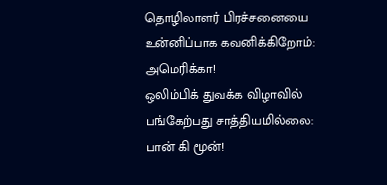தொ‌ழிலாள‌ர் ‌பிர‌ச்சனையை உ‌ன்‌னி‌ப்பாக கவ‌னி‌க்‌கிறோ‌ம்: அமெ‌ரி‌க்கா!
ஒ‌லி‌ம்‌பி‌க் துவ‌க்க‌ விழா‌வி‌ல் ப‌ங்கே‌ற்பது சா‌த்‌திய‌மி‌ல்லை: பா‌ன் ‌கி மூ‌ன்!